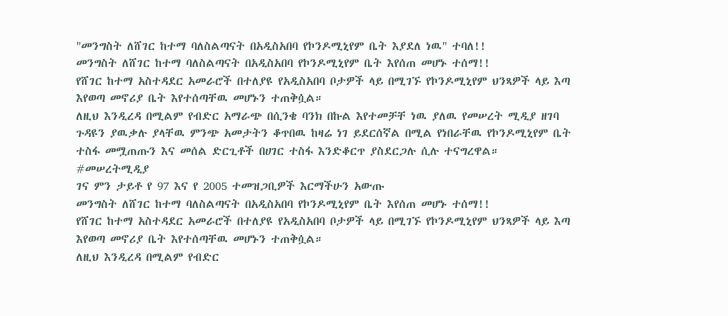"መንግስት ለሸገር ከተማ ባለስልጣናት በአዲስአበባ የኮንዶሚኒየም ቤት እያደለ ነዉ" ተባለ!!
መንግስት ለሸገር ከተማ ባለስልጣናት በአዲስአበባ የኮንዶሚኒየም ቤት እየሰጠ መሆኑ ተሰማ!!
የሸገር ከተማ አስተዳደር አመራሮች በተለያዩ የአዲስአበባ ቦታዎች ላይ በሚገኙ የኮንዶሚኒየም ህንጻዎች ላይ እጣ እየወጣ መኖሪያ ቤት እየተሰጣቸዉ መሆኑን ተጠቅሷል።
ለዚህ እንዲረዳ በሚልም የብድር አማራጭ በሲንቄ ባንክ በኩል እየተመቻቸ ነዉ ያለዉ የመሠረት ሚዲያ ዘገባ ጉዳዩን ያዉቃሉ ያላቸዉ ምንጭ አመታትን ቆጥበዉ ከዛሬ ነገ ይደርሰኛል በሚል የነበራቸዉ የኮንዶሚኒየም ቤት ተስፋ መሟጠጡን እና መሰል ድርጊቶች በሀገር ተስፋ እንድቆርጥ ያስደርጋሉ ሲሉ ተናግረዋል።
#መሠረትሚዲያ
ገና ምን ታይቶ የ 97 እና የ 2005 ተመዝጋቢዎች እርማችሁን አውጡ
መንግስት ለሸገር ከተማ ባለስልጣናት በአዲስአበባ የኮንዶሚኒየም ቤት እየሰጠ መሆኑ ተሰማ!!
የሸገር ከተማ አስተዳደር አመራሮች በተለያዩ የአዲስአበባ ቦታዎች ላይ በሚገኙ የኮንዶሚኒየም ህንጻዎች ላይ እጣ እየወጣ መኖሪያ ቤት እየተሰጣቸዉ መሆኑን ተጠቅሷል።
ለዚህ እንዲረዳ በሚልም የብድር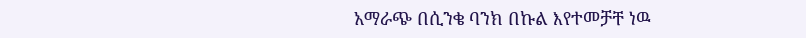አማራጭ በሲንቄ ባንክ በኩል እየተመቻቸ ነዉ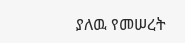ያለዉ የመሠረት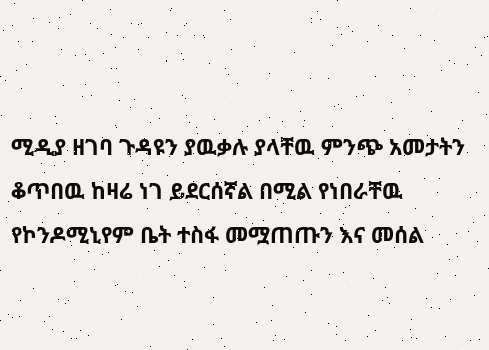ሚዲያ ዘገባ ጉዳዩን ያዉቃሉ ያላቸዉ ምንጭ አመታትን ቆጥበዉ ከዛሬ ነገ ይደርሰኛል በሚል የነበራቸዉ የኮንዶሚኒየም ቤት ተስፋ መሟጠጡን እና መሰል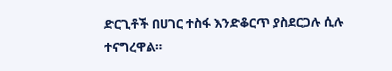ድርጊቶች በሀገር ተስፋ እንድቆርጥ ያስደርጋሉ ሲሉ ተናግረዋል።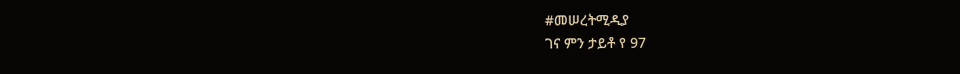#መሠረትሚዲያ
ገና ምን ታይቶ የ 97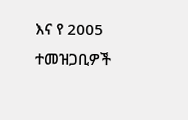እና የ 2005 ተመዝጋቢዎች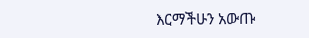እርማችሁን አውጡ